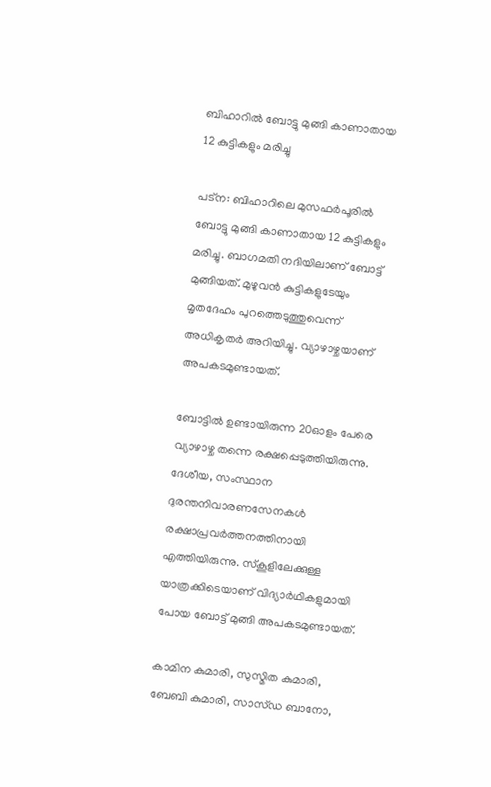ബിഹാറിൽ ബോട്ടു മുങ്ങി കാണാതായ 12 കുട്ടികളും മരിച്ചു

പട്ന: ബിഹാറിലെ മുസഫർപൂരിൽ ബോട്ടു മുങ്ങി കാണാതായ 12 കുട്ടികളും മരിച്ചു. ബാഗമതി നദിയിലാണ് ബോട്ട് മുങ്ങിയത്. മുഴുവൻ കുട്ടികളുടേയും മൃതദേഹം പുറത്തെടുത്തുവെന്ന് അധികൃതർ അറിയിച്ചു. വ്യാഴാഴ്ചയാണ് അപകടമുണ്ടായത്.

ബോട്ടിൽ ഉണ്ടായിരുന്ന 20ഓളം പേരെ വ്യാഴാഴ്ച തന്നെ രക്ഷപ്പെടുത്തിയിരുന്നു. ദേശീയ, സംസ്ഥാന ദുരന്തനിവാരണസേനകൾ രക്ഷാപ്രവർത്തനത്തിനായി എത്തിയിരുന്നു. സ്കൂളിലേക്കുള്ള യാത്രക്കിടെയാണ് വിദ്യാർഥികളുമായി പോയ ബോട്ട് മുങ്ങി അപകടമുണ്ടായത്.

കാമിന കുമാരി, സുസ്മിത കുമാരി, ബേബി കുമാരി, സാസ്ഡ ബാനോ,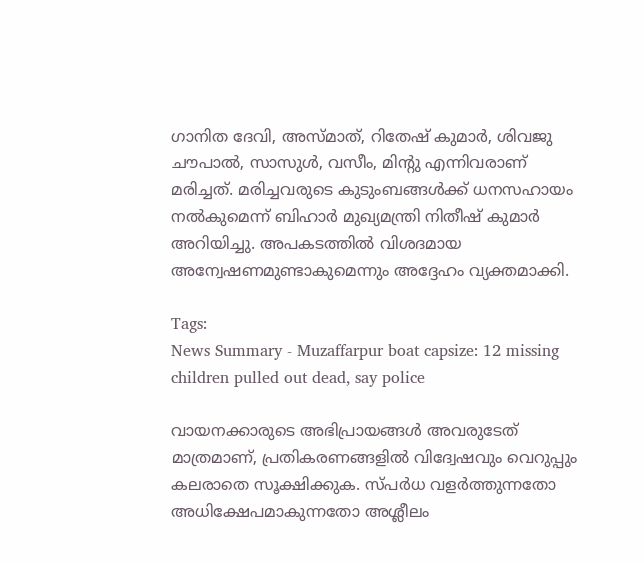ഗാനിത ദേവി, അസ്മാത്, റിതേഷ് കുമാർ, ശിവജു ചൗപാൽ, സാസുൾ, വസീം, മിന്റു എന്നിവരാണ് മരിച്ചത്. മരിച്ചവരുടെ കുടുംബങ്ങൾക്ക് ധനസഹായം നൽകുമെന്ന് ബിഹാർ മുഖ്യമന്ത്രി നിതീഷ് കുമാർ അറിയിച്ചു. അപകടത്തിൽ വിശദമായ അന്വേഷണമുണ്ടാകുമെന്നും അദ്ദേഹം വ്യക്തമാക്കി.

Tags:
News Summary - Muzaffarpur boat capsize: 12 missing children pulled out dead, say police

വായനക്കാരുടെ അഭിപ്രായങ്ങള്‍ അവരുടേത് മാത്രമാണ്, പ്രതികരണങ്ങളിൽ വിദ്വേഷവും വെറുപ്പും കലരാതെ സൂക്ഷിക്കുക. സ്പർധ വളർത്തുന്നതോ അധിക്ഷേപമാകുന്നതോ അശ്ലീലം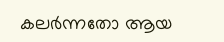കലർന്നതോ ആയ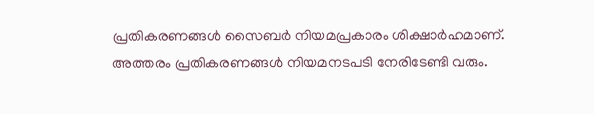പ്രതികരണങ്ങൾ സൈബർ നിയമപ്രകാരം ശിക്ഷാർഹമാണ്. അത്തരം പ്രതികരണങ്ങൾ നിയമനടപടി നേരിടേണ്ടി വരും.